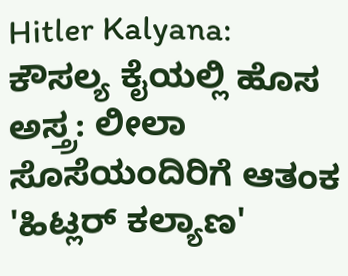Hitler Kalyana: ಕೌಸಲ್ಯ ಕೈಯಲ್ಲಿ ಹೊಸ ಅಸ್ತ್ರ: ಲೀಲಾ ಸೊಸೆಯಂದಿರಿಗೆ ಆತಂಕ
'ಹಿಟ್ಲರ್ ಕಲ್ಯಾಣ'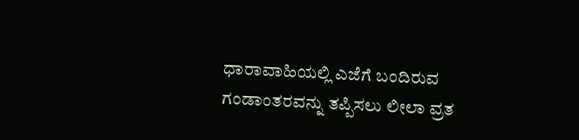ಧಾರಾವಾಹಿಯಲ್ಲಿ ಎಜೆಗೆ ಬಂದಿರುವ ಗಂಡಾಂತರವನ್ನು ತಪ್ಪಿಸಲು ಲೀಲಾ ವ್ರತ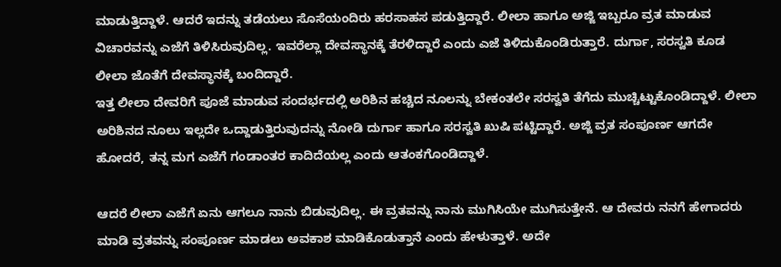ಮಾಡುತ್ತಿದ್ದಾಳೆ. ಆದರೆ ಇದನ್ನು ತಡೆಯಲು ಸೊಸೆಯಂದಿರು ಹರಸಾಹಸ ಪಡುತ್ತಿದ್ದಾರೆ. ಲೀಲಾ ಹಾಗೂ ಅಜ್ಜಿ ಇಬ್ಬರೂ ವ್ರತ ಮಾಡುವ ವಿಚಾರವನ್ನು ಎಜೆಗೆ ತಿಳಿಸಿರುವುದಿಲ್ಲ. ಇವರೆಲ್ಲಾ ದೇವಸ್ಥಾನಕ್ಕೆ ತೆರಳಿದ್ದಾರೆ ಎಂದು ಎಜೆ ತಿಳಿದುಕೊಂಡಿರುತ್ತಾರೆ. ದುರ್ಗಾ, ಸರಸ್ವತಿ ಕೂಡ ಲೀಲಾ ಜೊತೆಗೆ ದೇವಸ್ಥಾನಕ್ಕೆ ಬಂದಿದ್ದಾರೆ.
ಇತ್ತ ಲೀಲಾ ದೇವರಿಗೆ ಪೂಜೆ ಮಾಡುವ ಸಂದರ್ಭದಲ್ಲಿ ಅರಿಶಿನ ಹಚ್ಚಿದ ನೂಲನ್ನು ಬೇಕಂತಲೇ ಸರಸ್ವತಿ ತೆಗೆದು ಮುಚ್ಚಿಟ್ಟುಕೊಂಡಿದ್ದಾಳೆ. ಲೀಲಾ ಅರಿಶಿನದ ನೂಲು ಇಲ್ಲದೇ ಒದ್ದಾಡುತ್ತಿರುವುದನ್ನು ನೋಡಿ ದುರ್ಗಾ ಹಾಗೂ ಸರಸ್ವತಿ ಖುಷಿ ಪಟ್ಟಿದ್ದಾರೆ. ಅಜ್ಜಿ ವ್ರತ ಸಂಪೂರ್ಣ ಆಗದೇ ಹೋದರೆ, ತನ್ನ ಮಗ ಎಜೆಗೆ ಗಂಡಾಂತರ ಕಾದಿದೆಯಲ್ಲ ಎಂದು ಆತಂಕಗೊಂಡಿದ್ದಾಳೆ.

ಆದರೆ ಲೀಲಾ ಎಜೆಗೆ ಏನು ಆಗಲೂ ನಾನು ಬಿಡುವುದಿಲ್ಲ. ಈ ವ್ರತವನ್ನು ನಾನು ಮುಗಿಸಿಯೇ ಮುಗಿಸುತ್ತೇನೆ. ಆ ದೇವರು ನನಗೆ ಹೇಗಾದರು ಮಾಡಿ ವ್ರತವನ್ನು ಸಂಪೂರ್ಣ ಮಾಡಲು ಅವಕಾಶ ಮಾಡಿಕೊಡುತ್ತಾನೆ ಎಂದು ಹೇಳುತ್ತಾಳೆ. ಅದೇ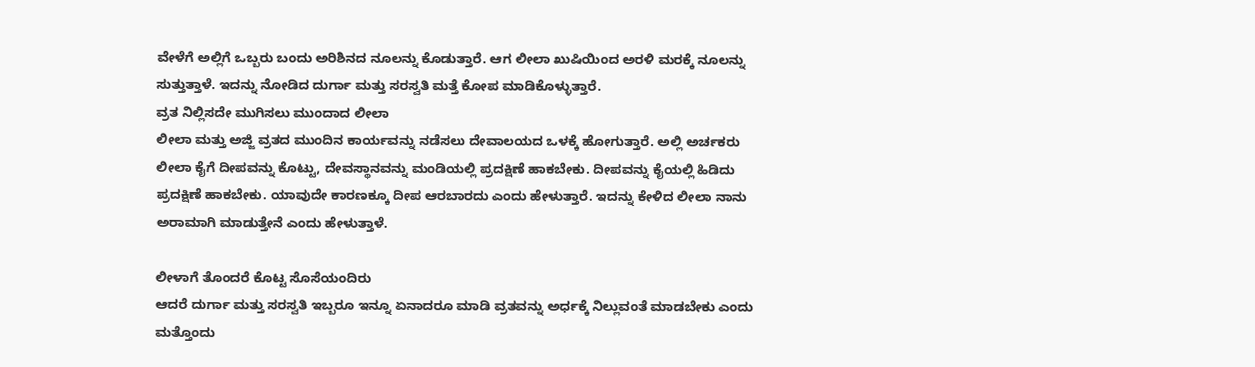ವೇಳೆಗೆ ಅಲ್ಲಿಗೆ ಒಬ್ಬರು ಬಂದು ಅರಿಶಿನದ ನೂಲನ್ನು ಕೊಡುತ್ತಾರೆ. ಆಗ ಲೀಲಾ ಖುಷಿಯಿಂದ ಅರಳಿ ಮರಕ್ಕೆ ನೂಲನ್ನು ಸುತ್ತುತ್ತಾಳೆ. ಇದನ್ನು ನೋಡಿದ ದುರ್ಗಾ ಮತ್ತು ಸರಸ್ವತಿ ಮತ್ತೆ ಕೋಪ ಮಾಡಿಕೊಳ್ಳುತ್ತಾರೆ.
ವ್ರತ ನಿಲ್ಲಿಸದೇ ಮುಗಿಸಲು ಮುಂದಾದ ಲೀಲಾ
ಲೀಲಾ ಮತ್ತು ಅಜ್ಜಿ ವ್ರತದ ಮುಂದಿನ ಕಾರ್ಯವನ್ನು ನಡೆಸಲು ದೇವಾಲಯದ ಒಳಕ್ಕೆ ಹೋಗುತ್ತಾರೆ. ಅಲ್ಲಿ ಅರ್ಚಕರು ಲೀಲಾ ಕೈಗೆ ದೀಪವನ್ನು ಕೊಟ್ಟು, ದೇವಸ್ಥಾನವನ್ನು ಮಂಡಿಯಲ್ಲಿ ಪ್ರದಕ್ಷಿಣೆ ಹಾಕಬೇಕು. ದೀಪವನ್ನು ಕೈಯಲ್ಲಿ ಹಿಡಿದು ಪ್ರದಕ್ಷಿಣೆ ಹಾಕಬೇಕು. ಯಾವುದೇ ಕಾರಣಕ್ಕೂ ದೀಪ ಆರಬಾರದು ಎಂದು ಹೇಳುತ್ತಾರೆ. ಇದನ್ನು ಕೇಳಿದ ಲೀಲಾ ನಾನು ಅರಾಮಾಗಿ ಮಾಡುತ್ತೇನೆ ಎಂದು ಹೇಳುತ್ತಾಳೆ.

ಲೀಳಾಗೆ ತೊಂದರೆ ಕೊಟ್ಟ ಸೊಸೆಯಂದಿರು
ಆದರೆ ದುರ್ಗಾ ಮತ್ತು ಸರಸ್ವತಿ ಇಬ್ಬರೂ ಇನ್ನೂ ಏನಾದರೂ ಮಾಡಿ ವ್ರತವನ್ನು ಅರ್ಧಕ್ಕೆ ನಿಲ್ಲುವಂತೆ ಮಾಡಬೇಕು ಎಂದು ಮತ್ತೊಂದು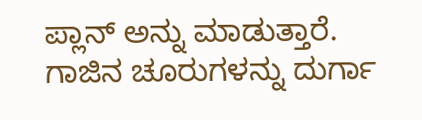ಪ್ಲಾನ್ ಅನ್ನು ಮಾಡುತ್ತಾರೆ. ಗಾಜಿನ ಚೂರುಗಳನ್ನು ದುರ್ಗಾ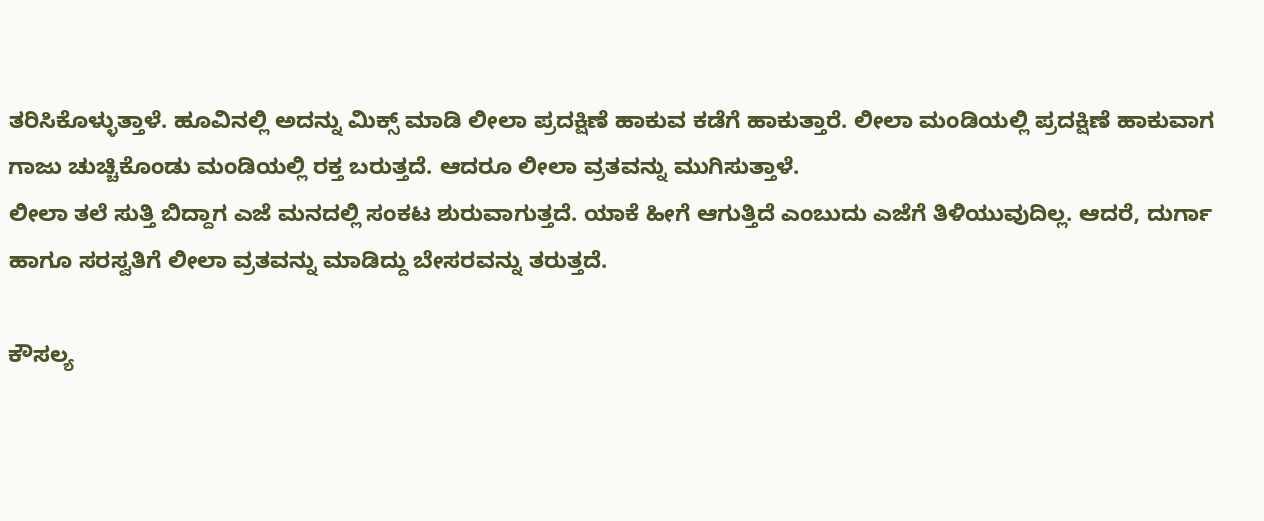ತರಿಸಿಕೊಳ್ಳುತ್ತಾಳೆ. ಹೂವಿನಲ್ಲಿ ಅದನ್ನು ಮಿಕ್ಸ್ ಮಾಡಿ ಲೀಲಾ ಪ್ರದಕ್ಷಿಣೆ ಹಾಕುವ ಕಡೆಗೆ ಹಾಕುತ್ತಾರೆ. ಲೀಲಾ ಮಂಡಿಯಲ್ಲಿ ಪ್ರದಕ್ಷಿಣೆ ಹಾಕುವಾಗ ಗಾಜು ಚುಚ್ಚಿಕೊಂಡು ಮಂಡಿಯಲ್ಲಿ ರಕ್ತ ಬರುತ್ತದೆ. ಆದರೂ ಲೀಲಾ ವ್ರತವನ್ನು ಮುಗಿಸುತ್ತಾಳೆ.
ಲೀಲಾ ತಲೆ ಸುತ್ತಿ ಬಿದ್ದಾಗ ಎಜೆ ಮನದಲ್ಲಿ ಸಂಕಟ ಶುರುವಾಗುತ್ತದೆ. ಯಾಕೆ ಹೀಗೆ ಆಗುತ್ತಿದೆ ಎಂಬುದು ಎಜೆಗೆ ತಿಳಿಯುವುದಿಲ್ಲ. ಆದರೆ, ದುರ್ಗಾ ಹಾಗೂ ಸರಸ್ವತಿಗೆ ಲೀಲಾ ವ್ರತವನ್ನು ಮಾಡಿದ್ದು ಬೇಸರವನ್ನು ತರುತ್ತದೆ.

ಕೌಸಲ್ಯ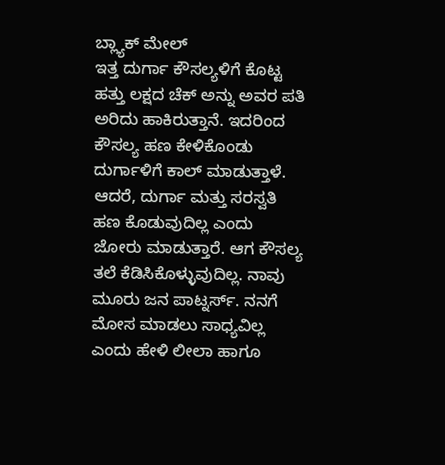ಬ್ಲ್ಯಾಕ್ ಮೇಲ್
ಇತ್ತ ದುರ್ಗಾ ಕೌಸಲ್ಯಳಿಗೆ ಕೊಟ್ಟ ಹತ್ತು ಲಕ್ಷದ ಚೆಕ್ ಅನ್ನು ಅವರ ಪತಿ ಅರಿದು ಹಾಕಿರುತ್ತಾನೆ. ಇದರಿಂದ ಕೌಸಲ್ಯ ಹಣ ಕೇಳಿಕೊಂಡು ದುರ್ಗಾಳಿಗೆ ಕಾಲ್ ಮಾಡುತ್ತಾಳೆ. ಆದರೆ, ದುರ್ಗಾ ಮತ್ತು ಸರಸ್ವತಿ ಹಣ ಕೊಡುವುದಿಲ್ಲ ಎಂದು ಜೋರು ಮಾಡುತ್ತಾರೆ. ಆಗ ಕೌಸಲ್ಯ ತಲೆ ಕೆಡಿಸಿಕೊಳ್ಳುವುದಿಲ್ಲ. ನಾವು ಮೂರು ಜನ ಪಾಟ್ನರ್ಸ್. ನನಗೆ ಮೋಸ ಮಾಡಲು ಸಾಧ್ಯವಿಲ್ಲ ಎಂದು ಹೇಳಿ ಲೀಲಾ ಹಾಗೂ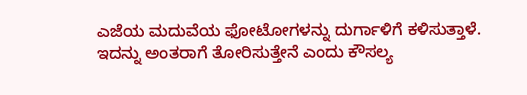ಎಜೆಯ ಮದುವೆಯ ಫೋಟೋಗಳನ್ನು ದುರ್ಗಾಳಿಗೆ ಕಳಿಸುತ್ತಾಳೆ. ಇದನ್ನು ಅಂತರಾಗೆ ತೋರಿಸುತ್ತೇನೆ ಎಂದು ಕೌಸಲ್ಯ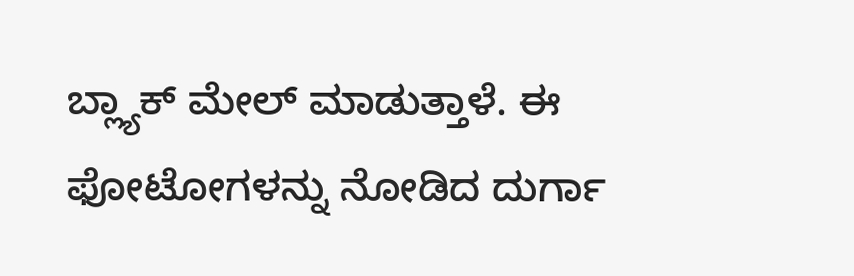ಬ್ಲ್ಯಾಕ್ ಮೇಲ್ ಮಾಡುತ್ತಾಳೆ. ಈ ಫೋಟೋಗಳನ್ನು ನೋಡಿದ ದುರ್ಗಾ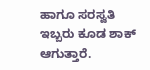ಹಾಗೂ ಸರಸ್ವತಿ ಇಬ್ಬರು ಕೂಡ ಶಾಕ್ ಆಗುತ್ತಾರೆ.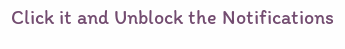Click it and Unblock the Notifications